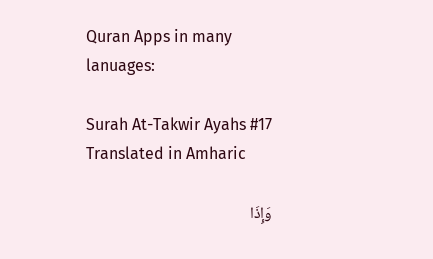Quran Apps in many lanuages:

Surah At-Takwir Ayahs #17 Translated in Amharic

وَإِذَا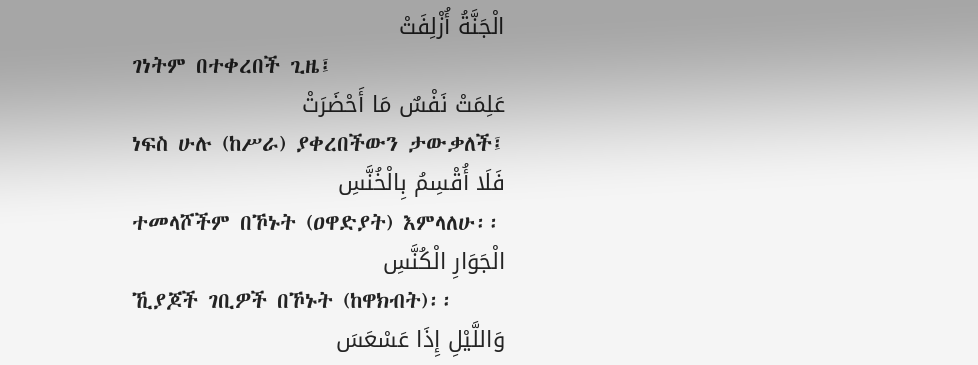الْجَنَّةُ أُزْلِفَتْ
ገነትም በተቀረበች ጊዜ፤
عَلِمَتْ نَفْسٌ مَا أَحْضَرَتْ
ነፍስ ሁሉ (ከሥራ) ያቀረበችውን ታውቃለች፤
فَلَا أُقْسِمُ بِالْخُنَّسِ
ተመላሾችም በኾኑት (ዐዋድያት) እምላለሁ፡፡
الْجَوَارِ الْكُنَّسِ
ኺያጆች ገቢዎች በኾኑት (ከዋክብት)፡፡
وَاللَّيْلِ إِذَا عَسْعَسَ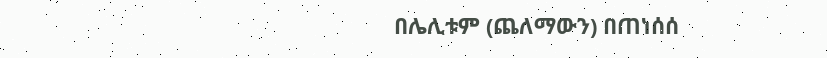በሌሊቱም (ጨለማውን) በጠነሰሰ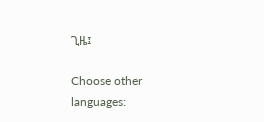ጊዜ፤

Choose other languages: